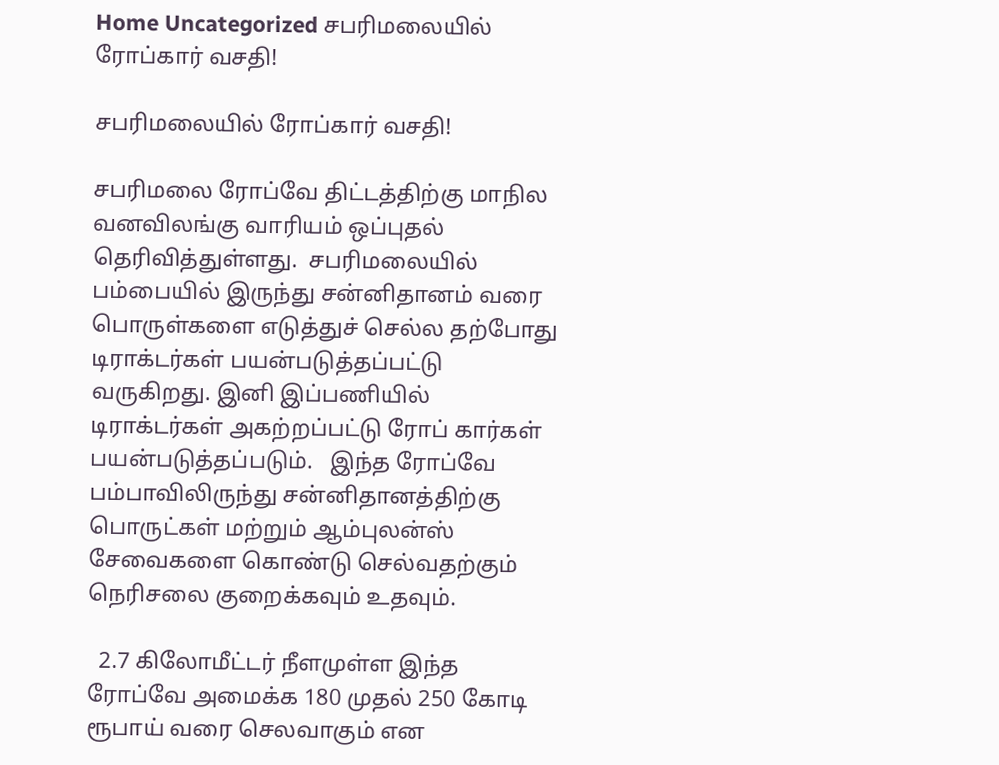Home Uncategorized சபரிமலையில் ரோப்கார் வசதி!

சபரிமலையில் ரோப்கார் வசதி!

சபரிமலை ரோப்வே திட்டத்திற்கு மாநில வனவிலங்கு வாரியம் ஒப்புதல் தெரிவித்துள்ளது.  சபரிமலையில் பம்பையில் இருந்து சன்னிதானம் வரை பொருள்களை எடுத்துச் செல்ல தற்போது டிராக்டர்கள் பயன்படுத்தப்பட்டு வருகிறது. இனி இப்பணியில் டிராக்டர்கள் அகற்றப்பட்டு ரோப் கார்கள் பயன்படுத்தப்படும்.   இந்த ரோப்வே பம்பாவிலிருந்து சன்னிதானத்திற்கு பொருட்கள் மற்றும் ஆம்புலன்ஸ் சேவைகளை கொண்டு செல்வதற்கும்  நெரிசலை குறைக்கவும் உதவும்.

  2.7 கிலோமீட்டர் நீளமுள்ள இந்த ரோப்வே அமைக்க 180 முதல் 250 கோடி ரூபாய் வரை செலவாகும் என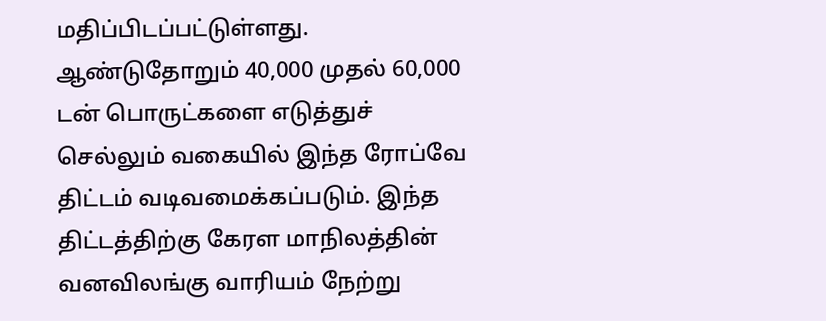மதிப்பிடப்பட்டுள்ளது.   ஆண்டுதோறும் 40,000 முதல் 60,000 டன் பொருட்களை எடுத்துச் செல்லும் வகையில் இந்த ரோப்வே திட்டம் வடிவமைக்கப்படும். இந்த திட்டத்திற்கு கேரள மாநிலத்தின் வனவிலங்கு வாரியம் நேற்று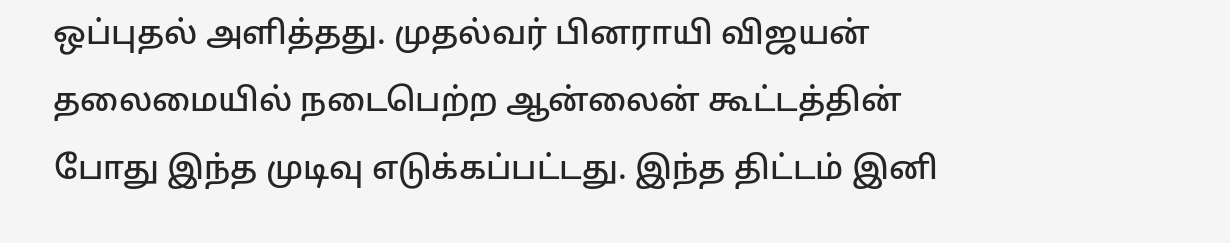ஒப்புதல் அளித்தது. முதல்வர் பினராயி விஜயன் தலைமையில் நடைபெற்ற ஆன்லைன் கூட்டத்தின் போது இந்த முடிவு எடுக்கப்பட்டது. இந்த திட்டம் இனி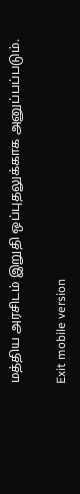மத்திய அரசிடம் இறுதி ஒப்புதலுக்காக அனுப்பப்படும்.

Exit mobile version